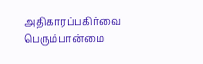அதிகாரப்பகிர்வை பெரும்பான்மை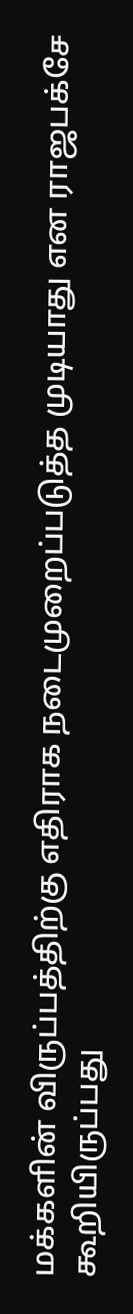மக்களின் விருப்பத்திற்கு எதிராக நடைமுறைப்படுத்த முடியாது என ராஜபக்சே கூறியிருப்பது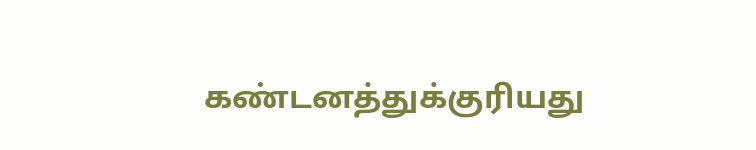கண்டனத்துக்குரியது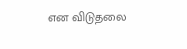என விடுதலை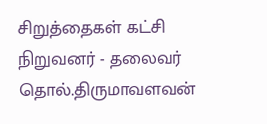சிறுத்தைகள் கட்சி நிறுவனர் - தலைவர் தொல்.திருமாவளவன்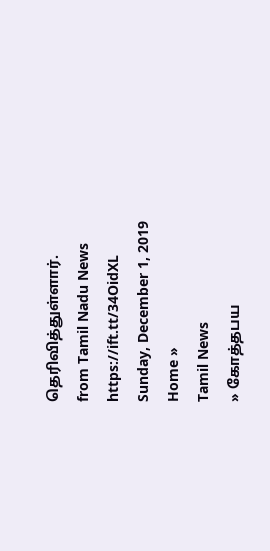தெரிவித்துள்ளார்.
from Tamil Nadu News https://ift.tt/34OidXL
Sunday, December 1, 2019
Home »
Tamil News
» கோத்தபய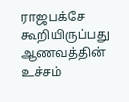ராஜபக்சே கூறியிருப்பது ஆணவத்தின் உச்சம்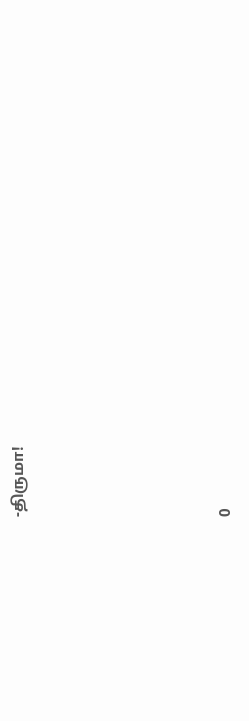-திருமா!







0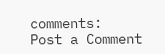comments:
Post a Comment